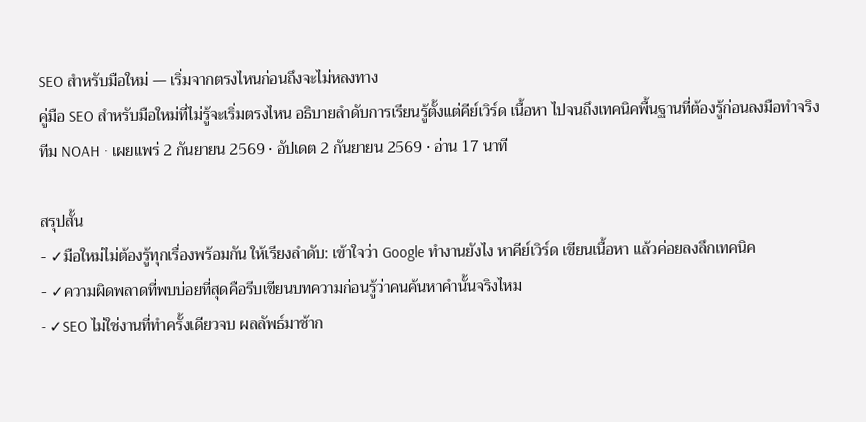SEO สำหรับมือใหม่ — เริ่มจากตรงไหนก่อนถึงจะไม่หลงทาง
คู่มือ SEO สำหรับมือใหม่ที่ไม่รู้จะเริ่มตรงไหน อธิบายลำดับการเรียนรู้ตั้งแต่คีย์เวิร์ด เนื้อหา ไปจนถึงเทคนิคพื้นฐานที่ต้องรู้ก่อนลงมือทำจริง
ทีม NOAH · เผยแพร่ 2 กันยายน 2569 · อัปเดต 2 กันยายน 2569 · อ่าน 17 นาที

สรุปสั้น
- ✓มือใหม่ไม่ต้องรู้ทุกเรื่องพร้อมกัน ให้เรียงลำดับ: เข้าใจว่า Google ทำงานยังไง หาคีย์เวิร์ด เขียนเนื้อหา แล้วค่อยลงลึกเทคนิค
- ✓ความผิดพลาดที่พบบ่อยที่สุดคือรีบเขียนบทความก่อนรู้ว่าคนค้นหาคำนั้นจริงไหม
- ✓SEO ไม่ใช่งานที่ทำครั้งเดียวจบ ผลลัพธ์มาช้าก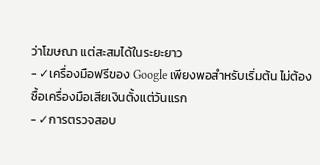ว่าโฆษณา แต่สะสมได้ในระยะยาว
- ✓เครื่องมือฟรีของ Google เพียงพอสำหรับเริ่มต้น ไม่ต้องซื้อเครื่องมือเสียเงินตั้งแต่วันแรก
- ✓การตรวจสอบ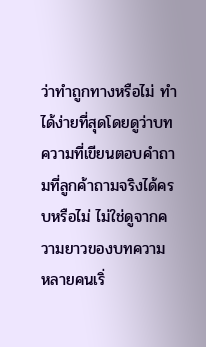ว่าทำถูกทางหรือไม่ ทำได้ง่ายที่สุดโดยดูว่าบทความที่เขียนตอบคำถามที่ลูกค้าถามจริงได้ครบหรือไม่ ไม่ใช่ดูจากความยาวของบทความ
หลายคนเริ่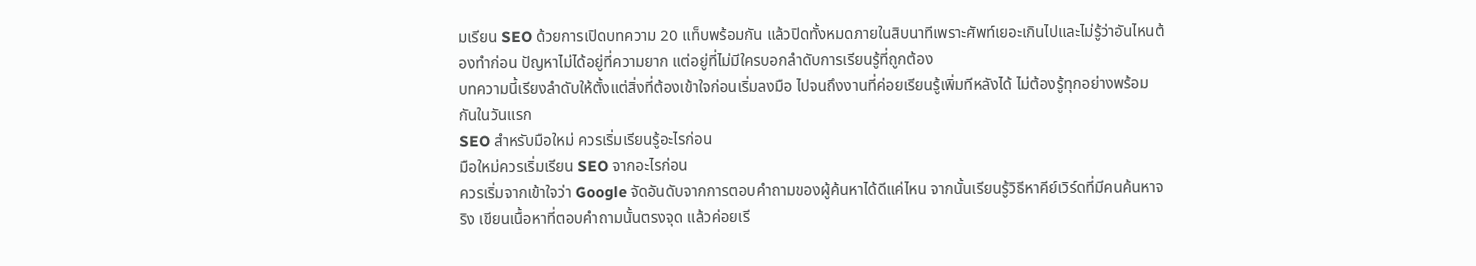มเรียน SEO ด้วยการเปิดบทความ 20 แท็บพร้อมกัน แล้วปิดทั้งหมดภายในสิบนาทีเพราะศัพท์เยอะเกินไปและไม่รู้ว่าอันไหนต้องทำก่อน ปัญหาไม่ได้อยู่ที่ความยาก แต่อยู่ที่ไม่มีใครบอกลำดับการเรียนรู้ที่ถูกต้อง
บทความนี้เรียงลำดับให้ตั้งแต่สิ่งที่ต้องเข้าใจก่อนเริ่มลงมือ ไปจนถึงงานที่ค่อยเรียนรู้เพิ่มทีหลังได้ ไม่ต้องรู้ทุกอย่างพร้อมกันในวันแรก
SEO สำหรับมือใหม่ ควรเริ่มเรียนรู้อะไรก่อน
มือใหม่ควรเริ่มเรียน SEO จากอะไรก่อน
ควรเริ่มจากเข้าใจว่า Google จัดอันดับจากการตอบคำถามของผู้ค้นหาได้ดีแค่ไหน จากนั้นเรียนรู้วิธีหาคีย์เวิร์ดที่มีคนค้นหาจริง เขียนเนื้อหาที่ตอบคำถามนั้นตรงจุด แล้วค่อยเรี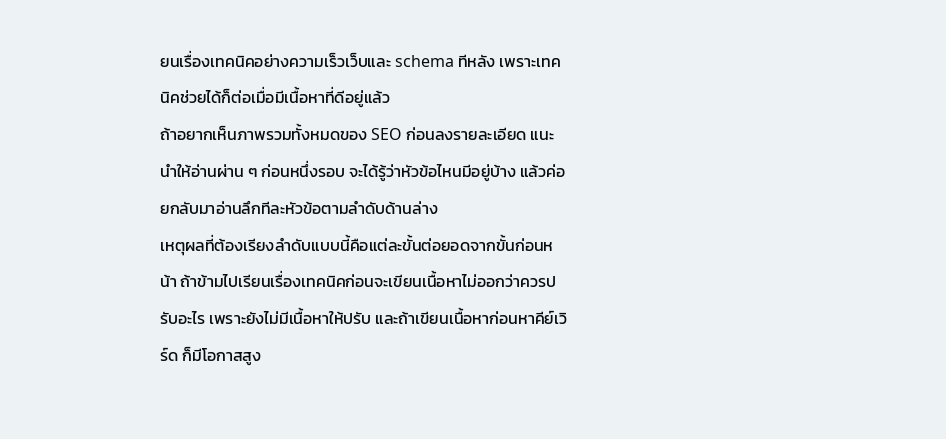ยนเรื่องเทคนิคอย่างความเร็วเว็บและ schema ทีหลัง เพราะเทคนิคช่วยได้ก็ต่อเมื่อมีเนื้อหาที่ดีอยู่แล้ว
ถ้าอยากเห็นภาพรวมทั้งหมดของ SEO ก่อนลงรายละเอียด แนะนำให้อ่านผ่าน ๆ ก่อนหนึ่งรอบ จะได้รู้ว่าหัวข้อไหนมีอยู่บ้าง แล้วค่อยกลับมาอ่านลึกทีละหัวข้อตามลำดับด้านล่าง
เหตุผลที่ต้องเรียงลำดับแบบนี้คือแต่ละขั้นต่อยอดจากขั้นก่อนหน้า ถ้าข้ามไปเรียนเรื่องเทคนิคก่อนจะเขียนเนื้อหาไม่ออกว่าควรปรับอะไร เพราะยังไม่มีเนื้อหาให้ปรับ และถ้าเขียนเนื้อหาก่อนหาคีย์เวิร์ด ก็มีโอกาสสูง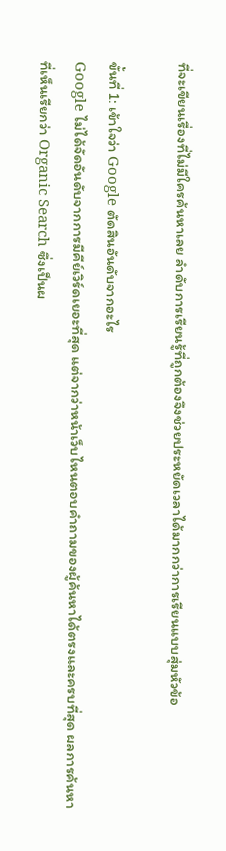ที่จะเขียนเรื่องที่ไม่มีใครค้นหาเลย ลำดับการเรียนรู้ที่ถูกต้องจึงช่วยประหยัดเวลาได้มากกว่าการเรียนแบบสุ่มหัวข้อ

ขั้นที่ 1: เข้าใจว่า Google ตัดสินอันดับจากอะไร
Google ไม่ได้จัดอันดับจากการมีคีย์เวิร์ดเยอะที่สุด แต่จากว่าหน้าเว็บไหนตอบคำถามของผู้ค้นหาได้ตรงและครบที่สุด ผลการค้นหาที่เห็นเรียกว่า Organic Search ซึ่งเป็นผ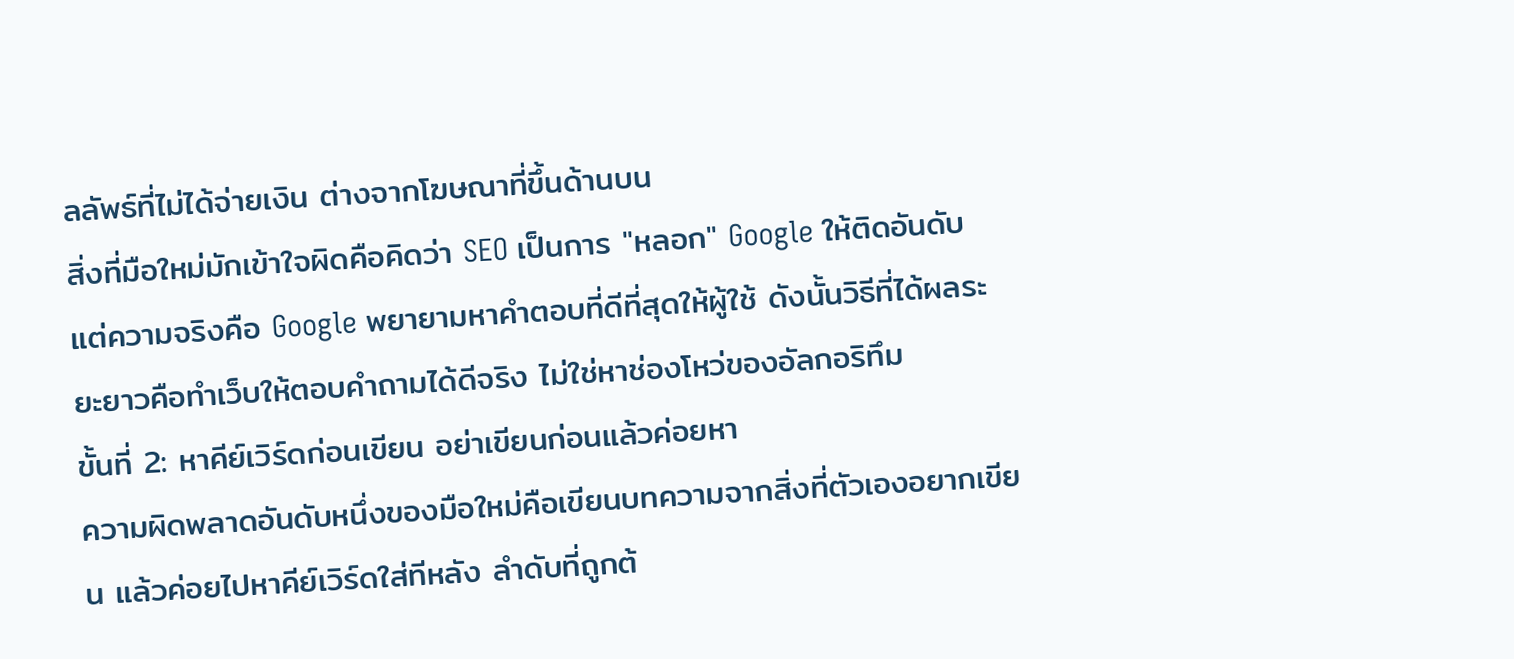ลลัพธ์ที่ไม่ได้จ่ายเงิน ต่างจากโฆษณาที่ขึ้นด้านบน
สิ่งที่มือใหม่มักเข้าใจผิดคือคิดว่า SEO เป็นการ "หลอก" Google ให้ติดอันดับ แต่ความจริงคือ Google พยายามหาคำตอบที่ดีที่สุดให้ผู้ใช้ ดังนั้นวิธีที่ได้ผลระยะยาวคือทำเว็บให้ตอบคำถามได้ดีจริง ไม่ใช่หาช่องโหว่ของอัลกอริทึม
ขั้นที่ 2: หาคีย์เวิร์ดก่อนเขียน อย่าเขียนก่อนแล้วค่อยหา
ความผิดพลาดอันดับหนึ่งของมือใหม่คือเขียนบทความจากสิ่งที่ตัวเองอยากเขียน แล้วค่อยไปหาคีย์เวิร์ดใส่ทีหลัง ลำดับที่ถูกต้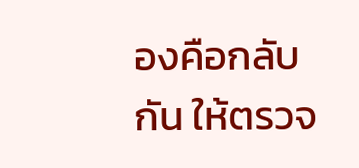องคือกลับกัน ให้ตรวจ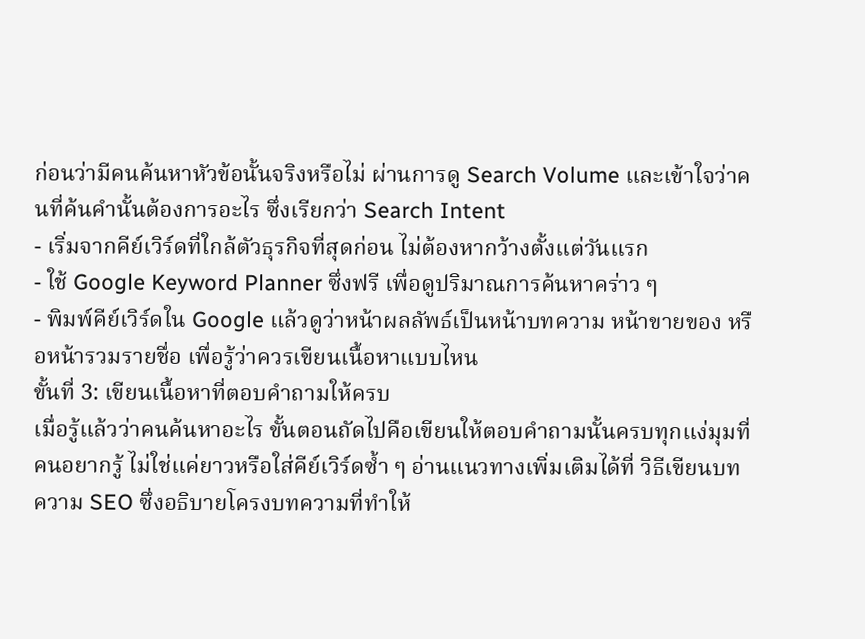ก่อนว่ามีคนค้นหาหัวข้อนั้นจริงหรือไม่ ผ่านการดู Search Volume และเข้าใจว่าคนที่ค้นคำนั้นต้องการอะไร ซึ่งเรียกว่า Search Intent
- เริ่มจากคีย์เวิร์ดที่ใกล้ตัวธุรกิจที่สุดก่อน ไม่ต้องหากว้างตั้งแต่วันแรก
- ใช้ Google Keyword Planner ซึ่งฟรี เพื่อดูปริมาณการค้นหาคร่าว ๆ
- พิมพ์คีย์เวิร์ดใน Google แล้วดูว่าหน้าผลลัพธ์เป็นหน้าบทความ หน้าขายของ หรือหน้ารวมรายชื่อ เพื่อรู้ว่าควรเขียนเนื้อหาแบบไหน
ขั้นที่ 3: เขียนเนื้อหาที่ตอบคำถามให้ครบ
เมื่อรู้แล้วว่าคนค้นหาอะไร ขั้นตอนถัดไปคือเขียนให้ตอบคำถามนั้นครบทุกแง่มุมที่คนอยากรู้ ไม่ใช่แค่ยาวหรือใส่คีย์เวิร์ดซ้ำ ๆ อ่านแนวทางเพิ่มเติมได้ที่ วิธีเขียนบทความ SEO ซึ่งอธิบายโครงบทความที่ทำให้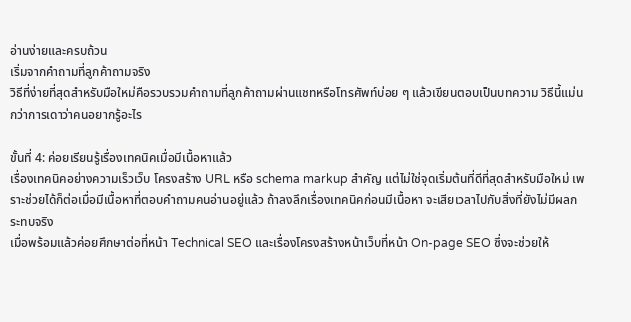อ่านง่ายและครบถ้วน
เริ่มจากคำถามที่ลูกค้าถามจริง
วิธีที่ง่ายที่สุดสำหรับมือใหม่คือรวบรวมคำถามที่ลูกค้าถามผ่านแชทหรือโทรศัพท์บ่อย ๆ แล้วเขียนตอบเป็นบทความ วิธีนี้แม่นกว่าการเดาว่าคนอยากรู้อะไร

ขั้นที่ 4: ค่อยเรียนรู้เรื่องเทคนิคเมื่อมีเนื้อหาแล้ว
เรื่องเทคนิคอย่างความเร็วเว็บ โครงสร้าง URL หรือ schema markup สำคัญ แต่ไม่ใช่จุดเริ่มต้นที่ดีที่สุดสำหรับมือใหม่ เพราะช่วยได้ก็ต่อเมื่อมีเนื้อหาที่ตอบคำถามคนอ่านอยู่แล้ว ถ้าลงลึกเรื่องเทคนิคก่อนมีเนื้อหา จะเสียเวลาไปกับสิ่งที่ยังไม่มีผลกระทบจริง
เมื่อพร้อมแล้วค่อยศึกษาต่อที่หน้า Technical SEO และเรื่องโครงสร้างหน้าเว็บที่หน้า On-page SEO ซึ่งจะช่วยให้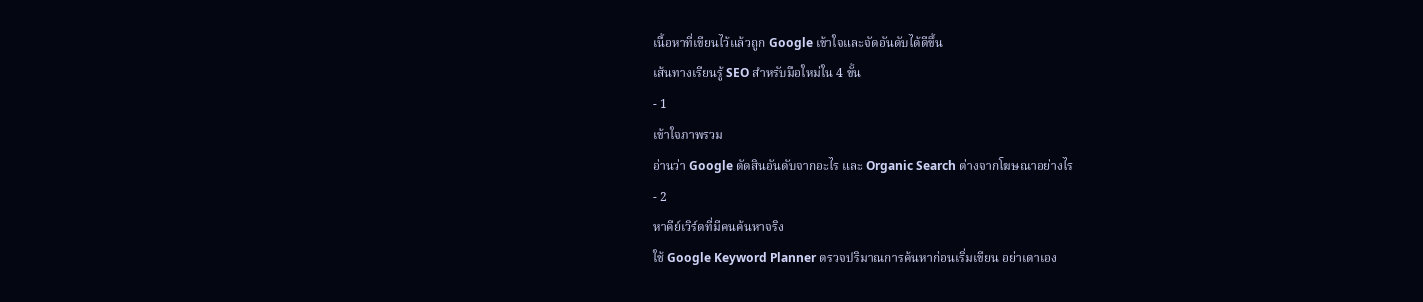เนื้อหาที่เขียนไว้แล้วถูก Google เข้าใจและจัดอันดับได้ดีขึ้น
เส้นทางเรียนรู้ SEO สำหรับมือใหม่ใน 4 ขั้น
- 1
เข้าใจภาพรวม
อ่านว่า Google ตัดสินอันดับจากอะไร และ Organic Search ต่างจากโฆษณาอย่างไร
- 2
หาคีย์เวิร์ดที่มีคนค้นหาจริง
ใช้ Google Keyword Planner ตรวจปริมาณการค้นหาก่อนเริ่มเขียน อย่าเดาเอง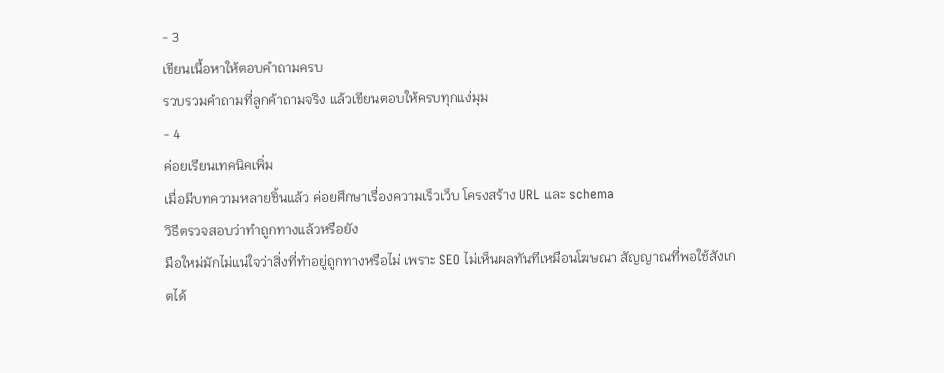- 3
เขียนเนื้อหาให้ตอบคำถามครบ
รวบรวมคำถามที่ลูกค้าถามจริง แล้วเขียนตอบให้ครบทุกแง่มุม
- 4
ค่อยเรียนเทคนิคเพิ่ม
เมื่อมีบทความหลายชิ้นแล้ว ค่อยศึกษาเรื่องความเร็วเว็บ โครงสร้าง URL และ schema
วิธีตรวจสอบว่าทำถูกทางแล้วหรือยัง
มือใหม่มักไม่แน่ใจว่าสิ่งที่ทำอยู่ถูกทางหรือไม่ เพราะ SEO ไม่เห็นผลทันทีเหมือนโฆษณา สัญญาณที่พอใช้สังเกตได้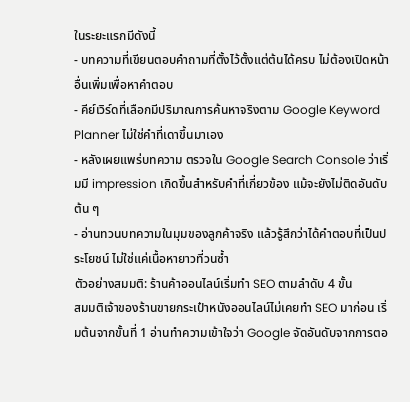ในระยะแรกมีดังนี้
- บทความที่เขียนตอบคำถามที่ตั้งไว้ตั้งแต่ต้นได้ครบ ไม่ต้องเปิดหน้าอื่นเพิ่มเพื่อหาคำตอบ
- คีย์เวิร์ดที่เลือกมีปริมาณการค้นหาจริงตาม Google Keyword Planner ไม่ใช่คำที่เดาขึ้นมาเอง
- หลังเผยแพร่บทความ ตรวจใน Google Search Console ว่าเริ่มมี impression เกิดขึ้นสำหรับคำที่เกี่ยวข้อง แม้จะยังไม่ติดอันดับต้น ๆ
- อ่านทวนบทความในมุมของลูกค้าจริง แล้วรู้สึกว่าได้คำตอบที่เป็นประโยชน์ ไม่ใช่แค่เนื้อหายาวที่วนซ้ำ
ตัวอย่างสมมติ: ร้านค้าออนไลน์เริ่มทำ SEO ตามลำดับ 4 ขั้น
สมมติเจ้าของร้านขายกระเป๋าหนังออนไลน์ไม่เคยทำ SEO มาก่อน เริ่มต้นจากขั้นที่ 1 อ่านทำความเข้าใจว่า Google จัดอันดับจากการตอ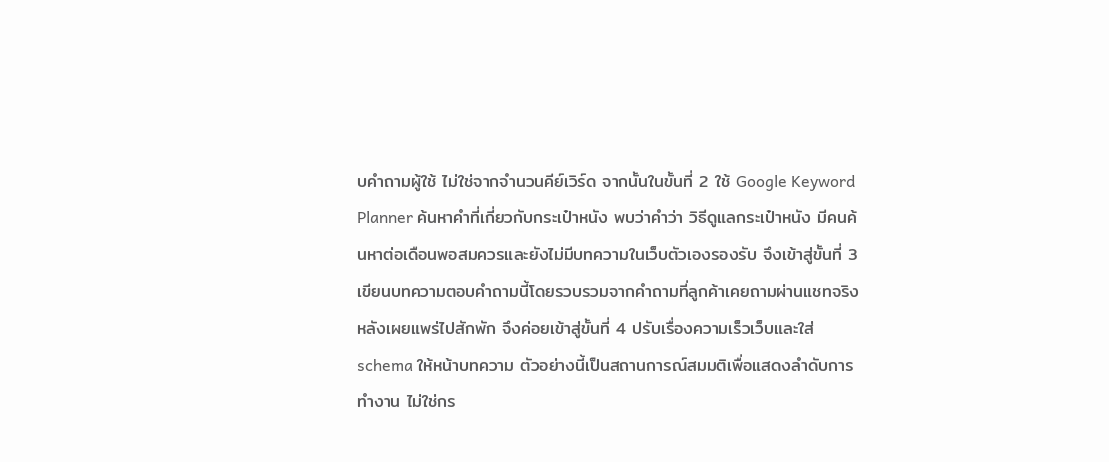บคำถามผู้ใช้ ไม่ใช่จากจำนวนคีย์เวิร์ด จากนั้นในขั้นที่ 2 ใช้ Google Keyword Planner ค้นหาคำที่เกี่ยวกับกระเป๋าหนัง พบว่าคำว่า วิธีดูแลกระเป๋าหนัง มีคนค้นหาต่อเดือนพอสมควรและยังไม่มีบทความในเว็บตัวเองรองรับ จึงเข้าสู่ขั้นที่ 3 เขียนบทความตอบคำถามนี้โดยรวบรวมจากคำถามที่ลูกค้าเคยถามผ่านแชทจริง หลังเผยแพร่ไปสักพัก จึงค่อยเข้าสู่ขั้นที่ 4 ปรับเรื่องความเร็วเว็บและใส่ schema ให้หน้าบทความ ตัวอย่างนี้เป็นสถานการณ์สมมติเพื่อแสดงลำดับการทำงาน ไม่ใช่กร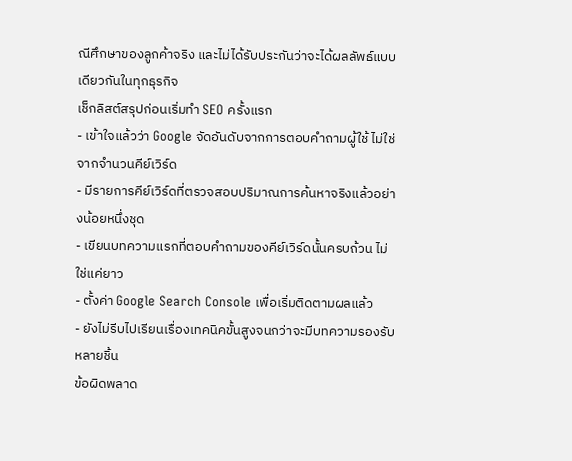ณีศึกษาของลูกค้าจริง และไม่ได้รับประกันว่าจะได้ผลลัพธ์แบบเดียวกันในทุกธุรกิจ
เช็กลิสต์สรุปก่อนเริ่มทำ SEO ครั้งแรก
- เข้าใจแล้วว่า Google จัดอันดับจากการตอบคำถามผู้ใช้ ไม่ใช่จากจำนวนคีย์เวิร์ด
- มีรายการคีย์เวิร์ดที่ตรวจสอบปริมาณการค้นหาจริงแล้วอย่างน้อยหนึ่งชุด
- เขียนบทความแรกที่ตอบคำถามของคีย์เวิร์ดนั้นครบถ้วน ไม่ใช่แค่ยาว
- ตั้งค่า Google Search Console เพื่อเริ่มติดตามผลแล้ว
- ยังไม่รีบไปเรียนเรื่องเทคนิคขั้นสูงจนกว่าจะมีบทความรองรับหลายชิ้น
ข้อผิดพลาด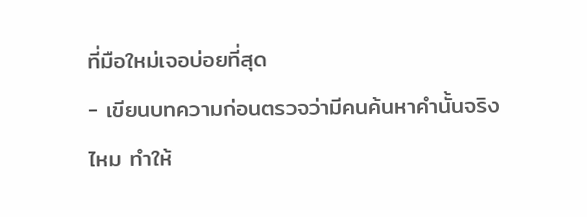ที่มือใหม่เจอบ่อยที่สุด
- เขียนบทความก่อนตรวจว่ามีคนค้นหาคำนั้นจริงไหม ทำให้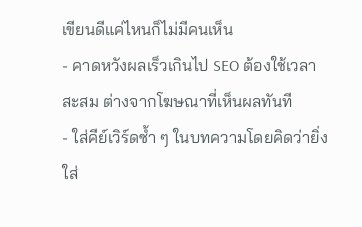เขียนดีแค่ไหนก็ไม่มีคนเห็น
- คาดหวังผลเร็วเกินไป SEO ต้องใช้เวลาสะสม ต่างจากโฆษณาที่เห็นผลทันที
- ใส่คีย์เวิร์ดซ้ำ ๆ ในบทความโดยคิดว่ายิ่งใส่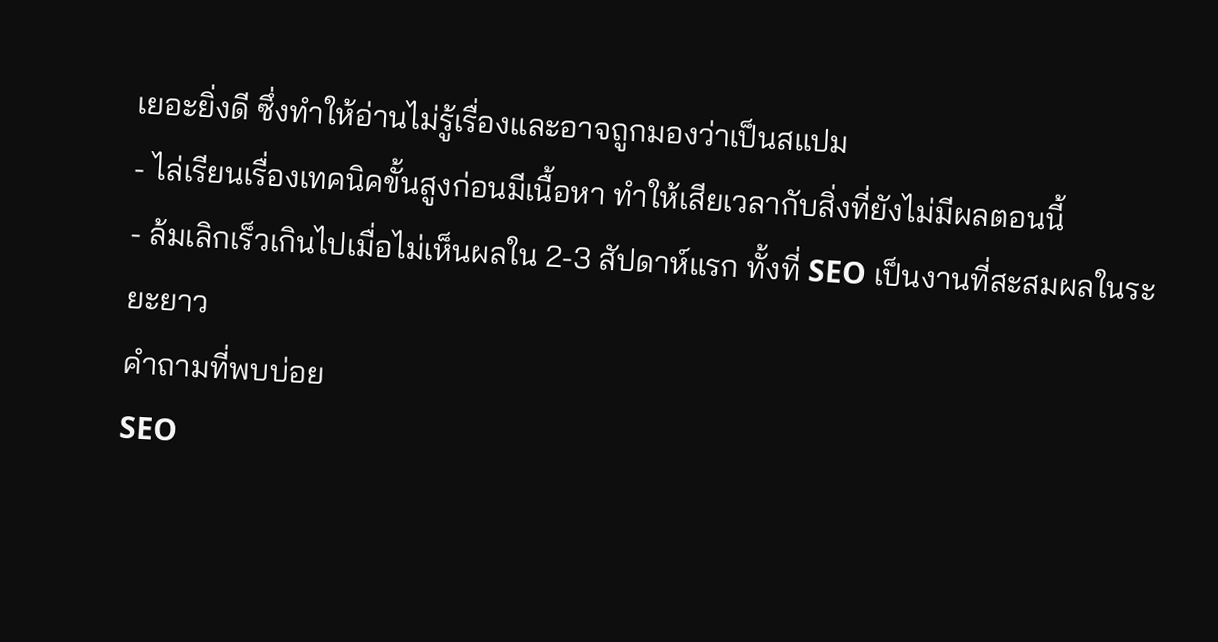เยอะยิ่งดี ซึ่งทำให้อ่านไม่รู้เรื่องและอาจถูกมองว่าเป็นสแปม
- ไล่เรียนเรื่องเทคนิคขั้นสูงก่อนมีเนื้อหา ทำให้เสียเวลากับสิ่งที่ยังไม่มีผลตอนนี้
- ล้มเลิกเร็วเกินไปเมื่อไม่เห็นผลใน 2-3 สัปดาห์แรก ทั้งที่ SEO เป็นงานที่สะสมผลในระยะยาว
คำถามที่พบบ่อย
SEO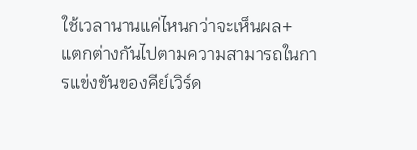ใช้เวลานานแค่ไหนกว่าจะเห็นผล+
แตกต่างกันไปตามความสามารถในการแข่งขันของคีย์เวิร์ด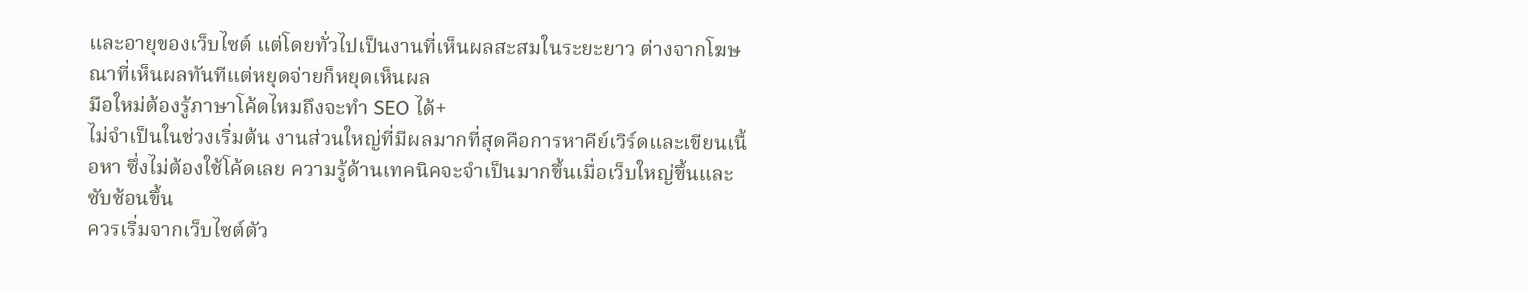และอายุของเว็บไซต์ แต่โดยทั่วไปเป็นงานที่เห็นผลสะสมในระยะยาว ต่างจากโฆษณาที่เห็นผลทันทีแต่หยุดจ่ายก็หยุดเห็นผล
มือใหม่ต้องรู้ภาษาโค้ดไหมถึงจะทำ SEO ได้+
ไม่จำเป็นในช่วงเริ่มต้น งานส่วนใหญ่ที่มีผลมากที่สุดคือการหาคีย์เวิร์ดและเขียนเนื้อหา ซึ่งไม่ต้องใช้โค้ดเลย ความรู้ด้านเทคนิคจะจำเป็นมากขึ้นเมื่อเว็บใหญ่ขึ้นและซับซ้อนขึ้น
ควรเริ่มจากเว็บไซต์ตัว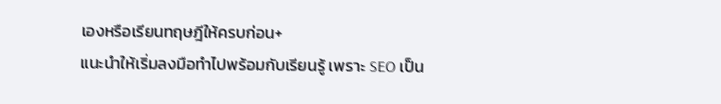เองหรือเรียนทฤษฎีให้ครบก่อน+
แนะนำให้เริ่มลงมือทำไปพร้อมกับเรียนรู้ เพราะ SEO เป็น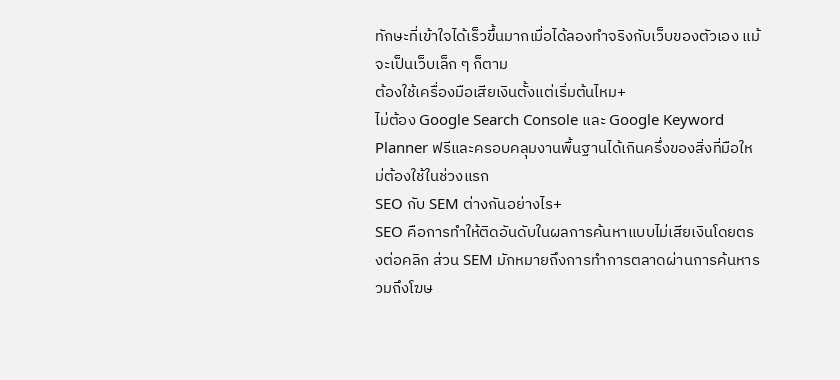ทักษะที่เข้าใจได้เร็วขึ้นมากเมื่อได้ลองทำจริงกับเว็บของตัวเอง แม้จะเป็นเว็บเล็ก ๆ ก็ตาม
ต้องใช้เครื่องมือเสียเงินตั้งแต่เริ่มต้นไหม+
ไม่ต้อง Google Search Console และ Google Keyword Planner ฟรีและครอบคลุมงานพื้นฐานได้เกินครึ่งของสิ่งที่มือใหม่ต้องใช้ในช่วงแรก
SEO กับ SEM ต่างกันอย่างไร+
SEO คือการทำให้ติดอันดับในผลการค้นหาแบบไม่เสียเงินโดยตรงต่อคลิก ส่วน SEM มักหมายถึงการทำการตลาดผ่านการค้นหารวมถึงโฆษ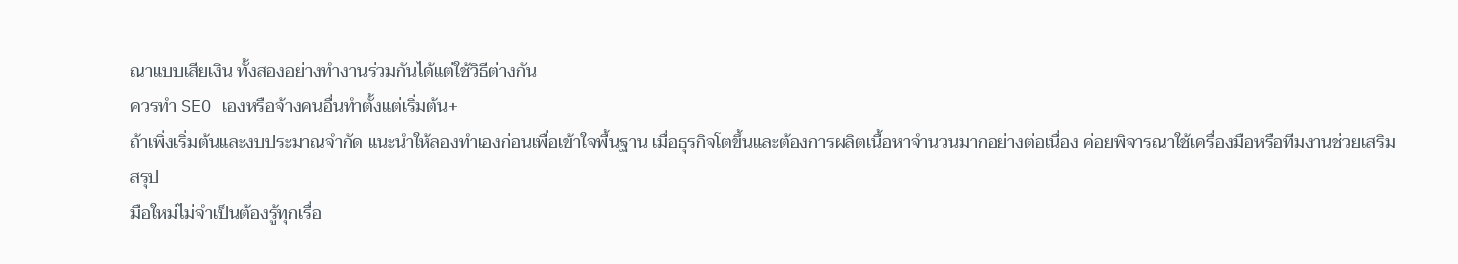ณาแบบเสียเงิน ทั้งสองอย่างทำงานร่วมกันได้แต่ใช้วิธีต่างกัน
ควรทำ SEO เองหรือจ้างคนอื่นทำตั้งแต่เริ่มต้น+
ถ้าเพิ่งเริ่มต้นและงบประมาณจำกัด แนะนำให้ลองทำเองก่อนเพื่อเข้าใจพื้นฐาน เมื่อธุรกิจโตขึ้นและต้องการผลิตเนื้อหาจำนวนมากอย่างต่อเนื่อง ค่อยพิจารณาใช้เครื่องมือหรือทีมงานช่วยเสริม
สรุป
มือใหม่ไม่จำเป็นต้องรู้ทุกเรื่อ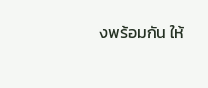งพร้อมกัน ให้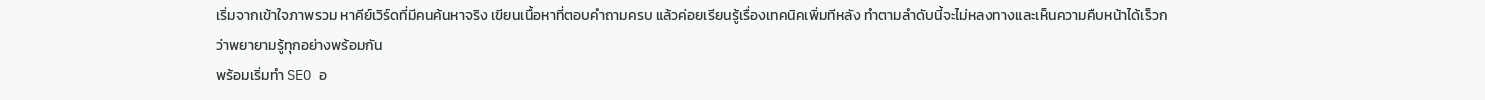เริ่มจากเข้าใจภาพรวม หาคีย์เวิร์ดที่มีคนค้นหาจริง เขียนเนื้อหาที่ตอบคำถามครบ แล้วค่อยเรียนรู้เรื่องเทคนิคเพิ่มทีหลัง ทำตามลำดับนี้จะไม่หลงทางและเห็นความคืบหน้าได้เร็วกว่าพยายามรู้ทุกอย่างพร้อมกัน
พร้อมเริ่มทำ SEO อ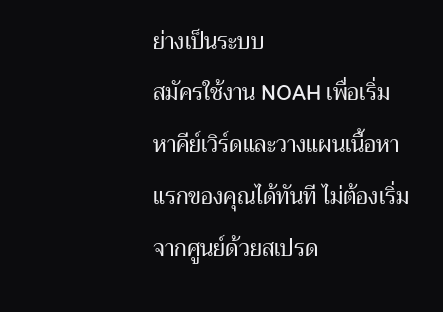ย่างเป็นระบบ
สมัครใช้งาน NOAH เพื่อเริ่มหาคีย์เวิร์ดและวางแผนเนื้อหาแรกของคุณได้ทันที ไม่ต้องเริ่มจากศูนย์ด้วยสเปรด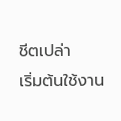ชีตเปล่า
เริ่มต้นใช้งาน